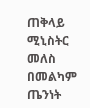ጠቅላይ ሚኒስትር መለስ በመልካም ጤንነት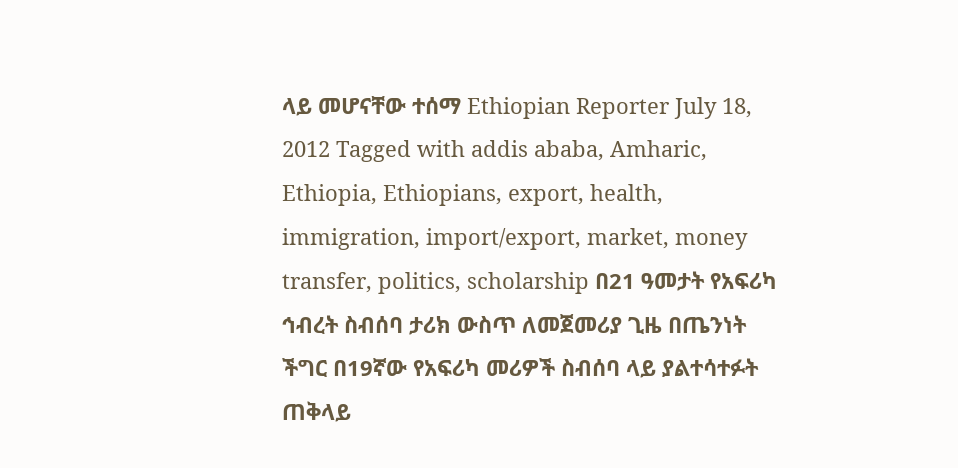ላይ መሆናቸው ተሰማ Ethiopian Reporter July 18, 2012 Tagged with addis ababa, Amharic, Ethiopia, Ethiopians, export, health, immigration, import/export, market, money transfer, politics, scholarship በ21 ዓመታት የአፍሪካ ኅብረት ስብሰባ ታሪክ ውስጥ ለመጀመሪያ ጊዜ በጤንነት ችግር በ19ኛው የአፍሪካ መሪዎች ስብሰባ ላይ ያልተሳተፉት ጠቅላይ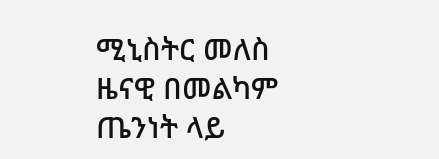ሚኒስትር መለስ ዜናዊ በመልካም ጤንነት ላይ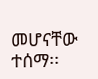መሆናቸው ተሰማ፡፡